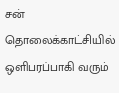சன் தொலைக்காட்சியில் ஒளிபரப்பாகி வரும்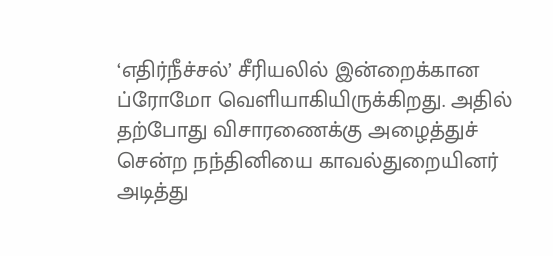‘எதிர்நீச்சல்’ சீரியலில் இன்றைக்கான ப்ரோமோ வெளியாகியிருக்கிறது. அதில் தற்போது விசாரணைக்கு அழைத்துச் சென்ற நந்தினியை காவல்துறையினர் அடித்து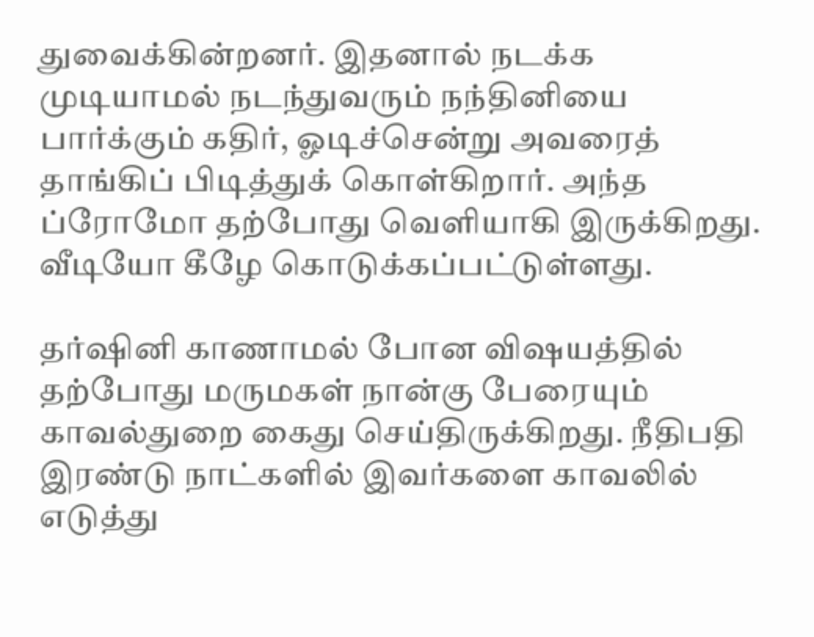துவைக்கின்றனர். இதனால் நடக்க முடியாமல் நடந்துவரும் நந்தினியை பார்க்கும் கதிர், ஓடிச்சென்று அவரைத் தாங்கிப் பிடித்துக் கொள்கிறார். அந்த ப்ரோமோ தற்போது வெளியாகி இருக்கிறது. வீடியோ கீழே கொடுக்கப்பட்டுள்ளது.

தர்ஷினி காணாமல் போன விஷயத்தில் தற்போது மருமகள் நான்கு பேரையும் காவல்துறை கைது செய்திருக்கிறது. நீதிபதி இரண்டு நாட்களில் இவர்களை காவலில் எடுத்து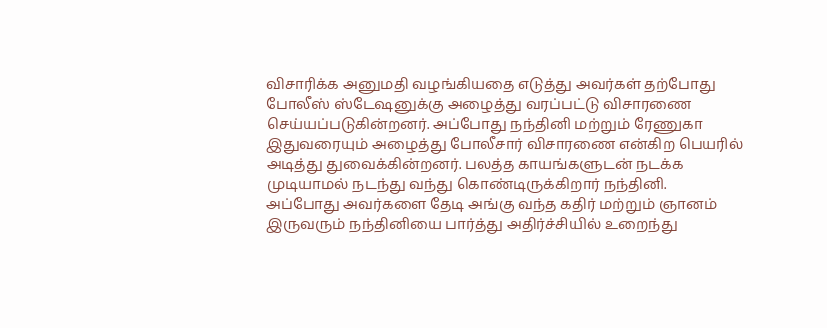விசாரிக்க அனுமதி வழங்கியதை எடுத்து அவர்கள் தற்போது போலீஸ் ஸ்டேஷனுக்கு அழைத்து வரப்பட்டு விசாரணை செய்யப்படுகின்றனர். அப்போது நந்தினி மற்றும் ரேணுகா இதுவரையும் அழைத்து போலீசார் விசாரணை என்கிற பெயரில் அடித்து துவைக்கின்றனர். பலத்த காயங்களுடன் நடக்க முடியாமல் நடந்து வந்து கொண்டிருக்கிறார் நந்தினி.
அப்போது அவர்களை தேடி அங்கு வந்த கதிர் மற்றும் ஞானம் இருவரும் நந்தினியை பார்த்து அதிர்ச்சியில் உறைந்து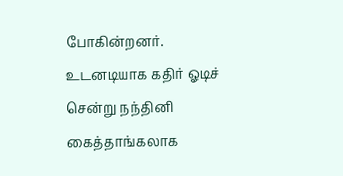போகின்றனர். உடனடியாக கதிர் ஓடிச் சென்று நந்தினி கைத்தாங்கலாக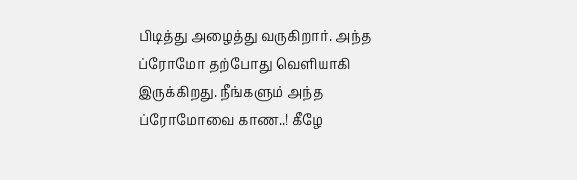பிடித்து அழைத்து வருகிறார். அந்த ப்ரோமோ தற்போது வெளியாகி இருக்கிறது. நீங்களும் அந்த ப்ரோமோவை காண..! கீழே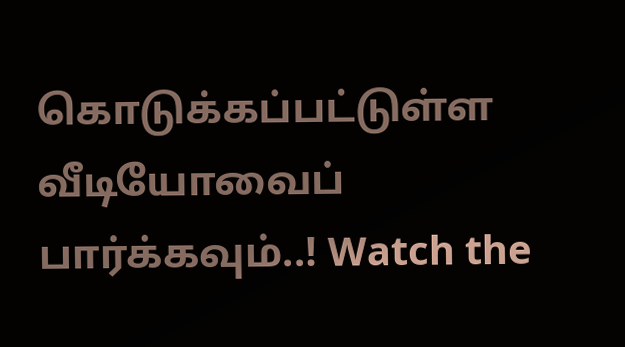கொடுக்கப்பட்டுள்ள வீடியோவைப் பார்க்கவும்..! Watch the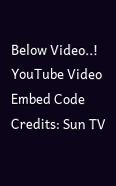Below Video..!
YouTube Video Embed Code Credits: Sun TV